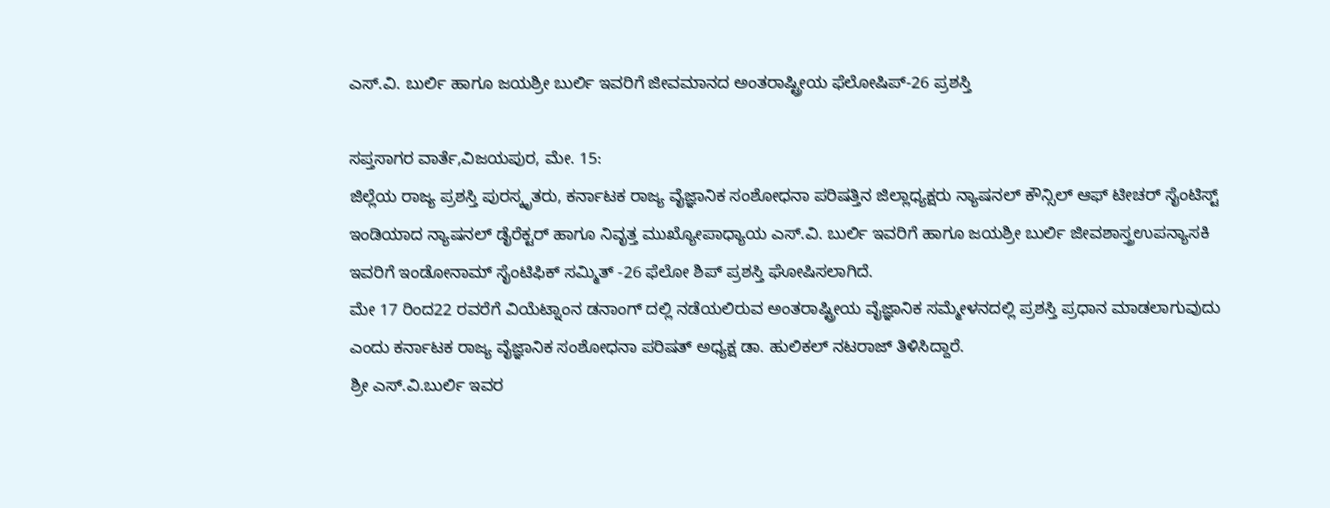ಎಸ್.ವಿ. ಬುರ್ಲಿ ಹಾಗೂ ಜಯಶ್ರೀ ಬುರ್ಲಿ ಇವರಿಗೆ ಜೀವಮಾನದ ಅಂತರಾಷ್ಟ್ರೀಯ ಫೆಲೋಷಿಪ್-26 ಪ್ರಶಸ್ತಿ

ಸಪ್ತಸಾಗರ ವಾರ್ತೆ,ವಿಜಯಪುರ, ಮೇ. 15:
ಜಿಲ್ಲೆಯ ರಾಜ್ಯ ಪ್ರಶಸ್ತಿ ಪುರಸ್ಕೃತರು, ಕರ್ನಾಟಕ ರಾಜ್ಯ ವೈಜ್ಞಾನಿಕ ಸಂಶೋಧನಾ ಪರಿಷತ್ತಿನ ಜಿಲ್ಲಾಧ್ಯಕ್ಷರು ನ್ಯಾಷನಲ್ ಕೌನ್ಸಿಲ್ ಆಫ್ ಟೀಚರ್ ಸೈಂಟಿಸ್ಟ್ ಇಂಡಿಯಾದ ನ್ಯಾಷನಲ್ ಡೈರೆಕ್ಟರ್ ಹಾಗೂ ನಿವೃತ್ತ ಮುಖ್ಯೋಪಾಧ್ಯಾಯ ಎಸ್.ವಿ. ಬುರ್ಲಿ ಇವರಿಗೆ ಹಾಗೂ ಜಯಶ್ರೀ ಬುರ್ಲಿ ಜೀವಶಾಸ್ತ್ರಉಪನ್ಯಾಸಕಿ ಇವರಿಗೆ ಇಂಡೋನಾಮ್ ಸೈಂಟಿಫಿಕ್‌ ಸಮ್ಮಿತ್ -26 ಫೆಲೋ ಶಿಪ್ ಪ್ರಶಸ್ತಿ ಘೋಷಿಸಲಾಗಿದೆ.
ಮೇ 17 ರಿಂದ22 ರವರೆಗೆ ವಿಯೆಟ್ನಾಂನ ಡನಾಂಗ್ ದಲ್ಲಿ ನಡೆಯಲಿರುವ ಅಂತರಾಷ್ಟ್ರೀಯ ವೈಜ್ಞಾನಿಕ ಸಮ್ಮೇಳನದಲ್ಲಿ ಪ್ರಶಸ್ತಿ ಪ್ರಧಾನ ಮಾಡಲಾಗುವುದು ಎಂದು ಕರ್ನಾಟಕ ರಾಜ್ಯ ವೈಜ್ಞಾನಿಕ ಸಂಶೋಧನಾ ಪರಿಷತ್ ಅಧ್ಯಕ್ಷ ಡಾ. ಹುಲಿಕಲ್ ನಟರಾಜ್ ತಿಳಿಸಿದ್ದಾರೆ.
ಶ್ರೀ ಎಸ್.ವಿ.ಬುರ್ಲಿ ಇವರ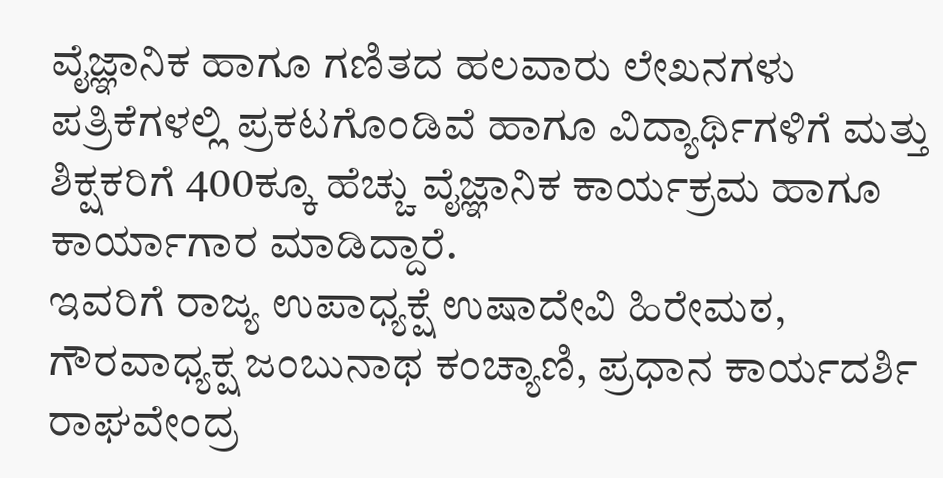ವೈಜ್ಞಾನಿಕ ಹಾಗೂ ಗಣಿತದ ಹಲವಾರು ಲೇಖನಗಳು ಪತ್ರಿಕೆಗಳಲ್ಲಿ ಪ್ರಕಟಗೊಂಡಿವೆ ಹಾಗೂ ವಿದ್ಯಾರ್ಥಿಗಳಿಗೆ ಮತ್ತು ಶಿಕ್ಷಕರಿಗೆ 400ಕ್ಕೂ ಹೆಚ್ಚು ವೈಜ್ಞಾನಿಕ ಕಾರ್ಯಕ್ರಮ ಹಾಗೂ ಕಾರ್ಯಾಗಾರ ಮಾಡಿದ್ದಾರೆ.
ಇವರಿಗೆ ರಾಜ್ಯ ಉಪಾಧ್ಯಕ್ಷೆ ಉಷಾದೇವಿ ಹಿರೇಮಠ, ಗೌರವಾಧ್ಯಕ್ಷ ಜಂಬುನಾಥ ಕಂಚ್ಯಾಣಿ, ಪ್ರಧಾನ ಕಾರ್ಯದರ್ಶಿ ರಾಘವೇಂದ್ರ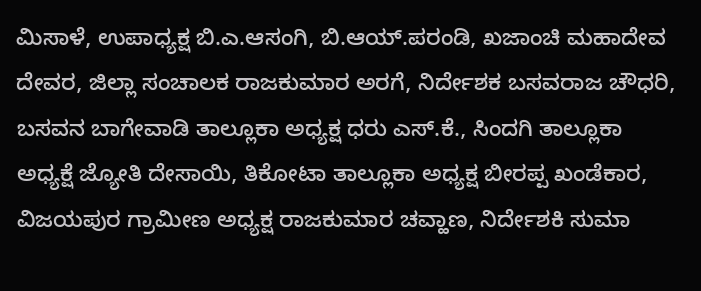ಮಿಸಾಳೆ, ಉಪಾಧ್ಯಕ್ಷ ಬಿ.ಎ.ಆಸಂಗಿ, ಬಿ.ಆಯ್.ಪರಂಡಿ, ಖಜಾಂಚಿ ಮಹಾದೇವ ದೇವರ, ಜಿಲ್ಲಾ ಸಂಚಾಲಕ ರಾಜಕುಮಾರ ಅರಗೆ, ನಿರ್ದೇಶಕ ಬಸವರಾಜ ಚೌಧರಿ, ಬಸವನ ಬಾಗೇವಾಡಿ ತಾಲ್ಲೂಕಾ ಅಧ್ಯಕ್ಷ ಧರು ಎಸ್.ಕೆ., ಸಿಂದಗಿ ತಾಲ್ಲೂಕಾ ಅಧ್ಯಕ್ಷೆ ಜ್ಯೋತಿ ದೇಸಾಯಿ, ತಿಕೋಟಾ ತಾಲ್ಲೂಕಾ ಅಧ್ಯಕ್ಷ ಬೀರಪ್ಪ ಖಂಡೆಕಾರ, ವಿಜಯಪುರ ಗ್ರಾಮೀಣ ಅಧ್ಯಕ್ಷ ರಾಜಕುಮಾರ ಚವ್ಹಾಣ, ನಿರ್ದೇಶಕಿ ಸುಮಾ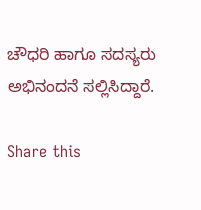ಚೌಧರಿ ಹಾಗೂ ಸದಸ್ಯರು ಅಭಿನಂದನೆ ಸಲ್ಲಿಸಿದ್ದಾರೆ.

Share this